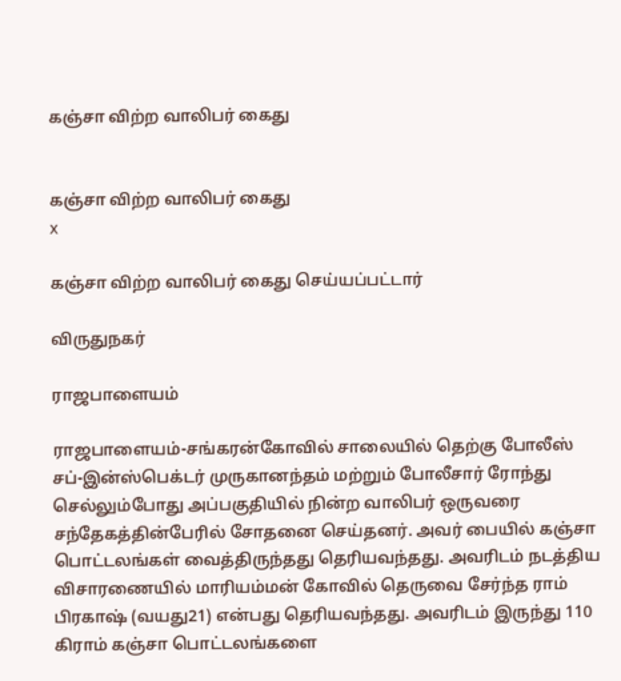கஞ்சா விற்ற வாலிபர் கைது


கஞ்சா விற்ற வாலிபர் கைது
x

கஞ்சா விற்ற வாலிபர் கைது செய்யப்பட்டார்

விருதுநகர்

ராஜபாளையம்

ராஜபாளையம்-சங்கரன்கோவில் சாலையில் தெற்கு போலீஸ் சப்-இன்ஸ்பெக்டர் முருகானந்தம் மற்றும் போலீசார் ரோந்து செல்லும்போது அப்பகுதியில் நின்ற வாலிபர் ஒருவரை சந்தேகத்தின்பேரில் சோதனை செய்தனர். அவர் பையில் கஞ்சா பொட்டலங்கள் வைத்திருந்தது தெரியவந்தது. அவரிடம் நடத்திய விசாரணையில் மாரியம்மன் கோவில் தெருவை சேர்ந்த ராம் பிரகாஷ் (வயது21) என்பது தெரியவந்தது. அவரிடம் இருந்து 110 கிராம் கஞ்சா பொட்டலங்களை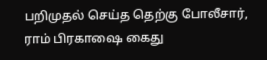பறிமுதல் செய்த தெற்கு போலீசார், ராம் பிரகாஷை கைது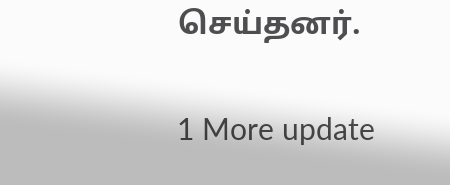செய்தனர்.

1 More update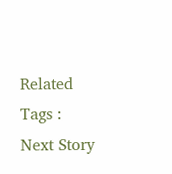Related Tags :
Next Story